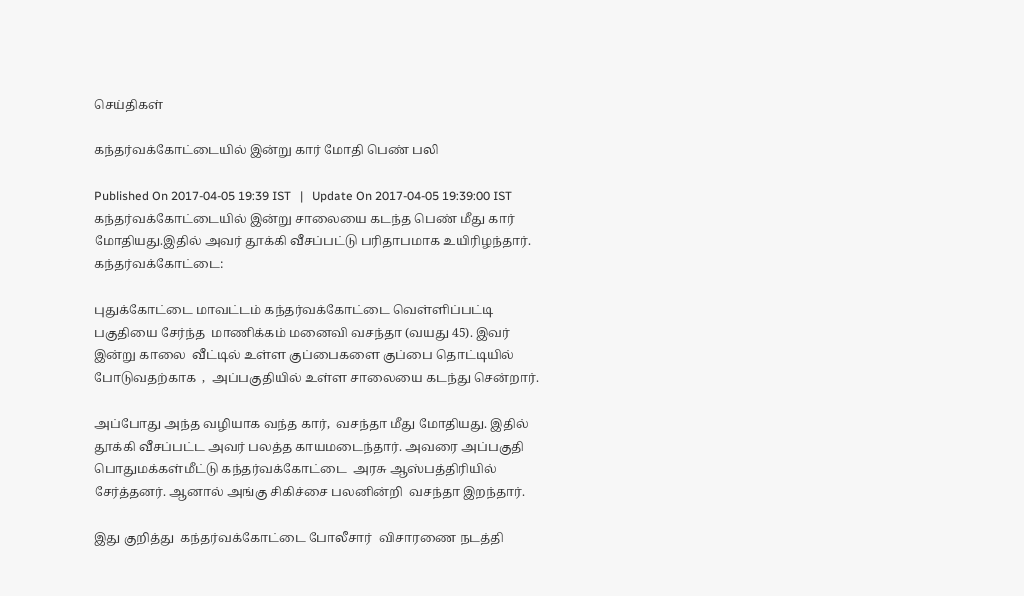செய்திகள்

கந்தர்வக்கோட்டையில் இன்று கார் மோதி பெண் பலி

Published On 2017-04-05 19:39 IST   |   Update On 2017-04-05 19:39:00 IST
கந்தர்வக்கோட்டையில் இன்று சாலையை கடந்த பெண் மீது கார் மோதியது.இதில் அவர் தூக்கி வீசப்பட்டு பரிதாபமாக உயிரிழந்தார்.
கந்தர்வக்கோட்டை:

புதுக்கோட்டை மாவட்டம் கந்தர்வக்கோட்டை வெள்ளிப்பட்டி பகுதியை சேர்ந்த  மாணிக்கம் மனைவி வசந்தா (வயது 45). இவர் இன்று காலை  வீட்டில் உள்ள குப்பைகளை குப்பை தொட்டியில் போடுவதற்காக  ,  அப்பகுதியில் உள்ள சாலையை கடந்து சென்றார்.

அப்போது அந்த வழியாக வந்த கார்,  வசந்தா மீது மோதியது. இதில் தூக்கி வீசப்பட்ட அவர் பலத்த காயமடைந்தார். அவரை அப்பகுதி பொதுமக்கள்மீட்டு கந்தர்வக்கோட்டை  அரசு ஆஸ்பத்திரியில் சேர்த்தனர். ஆனால் அங்கு சிகிச்சை பலனின்றி  வசந்தா இறந்தார்.

இது குறித்து  கந்தர்வக்கோட்டை போலீசார்  விசாரணை நடத்தி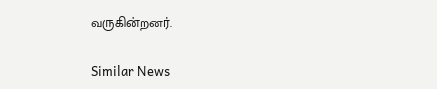வருகின்றனர்.

Similar News